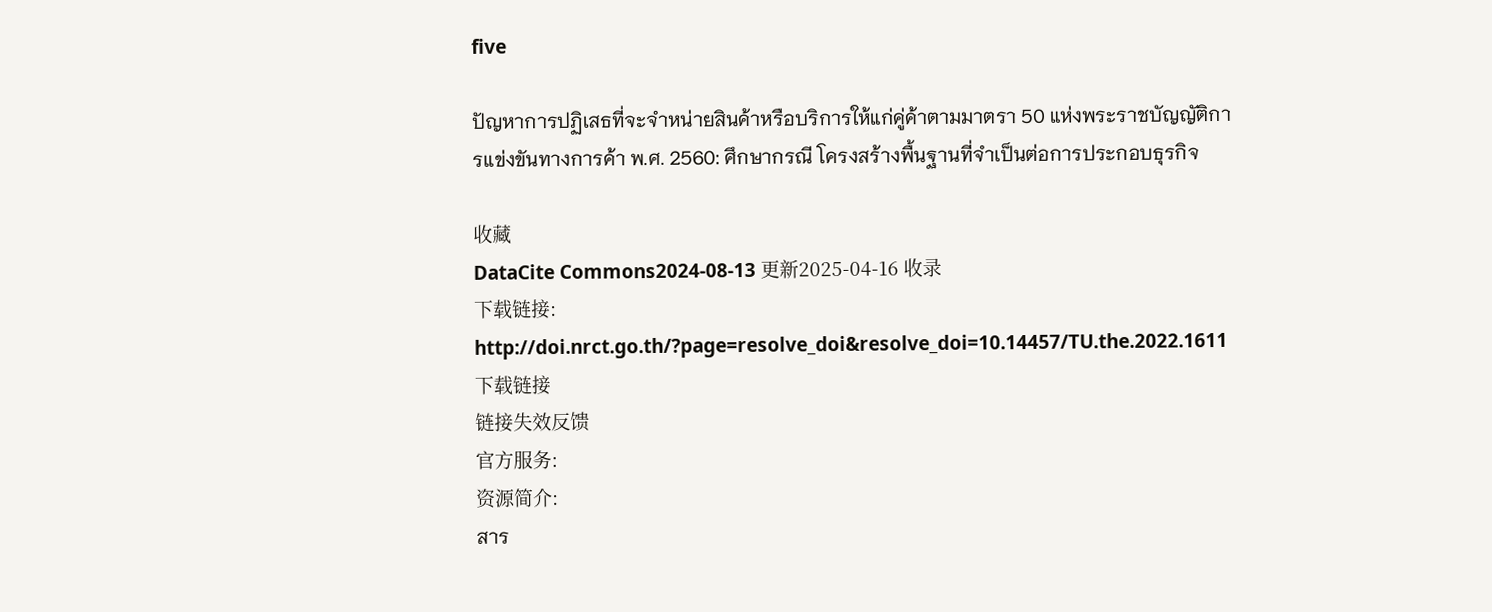five

ปัญหาการปฏิเสธที่จะจำหน่ายสินค้าหรือบริการให้แก่คู่ค้าตามมาตรา 50 แห่งพระราชบัญญัติการแข่งขันทางการค้า พ.ศ. 2560: ศึกษากรณี โครงสร้างพื้นฐานที่จำเป็นต่อการประกอบธุรกิจ

收藏
DataCite Commons2024-08-13 更新2025-04-16 收录
下载链接:
http://doi.nrct.go.th/?page=resolve_doi&resolve_doi=10.14457/TU.the.2022.1611
下载链接
链接失效反馈
官方服务:
资源简介:
สาร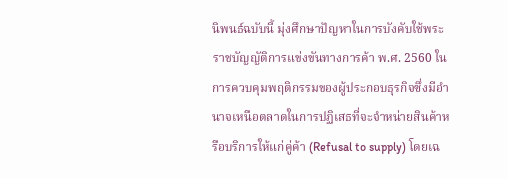นิพนธ์ฉบับนี้ มุ่งศึกษาปัญหาในการบังคับใช้พระราชบัญญัติการแข่งขันทางการค้า พ.ศ. 2560 ในการควบคุมพฤติกรรมของผู้ประกอบธุรกิจซึ่งมีอำนาจเหนือตลาดในการปฏิเสธที่จะจำหน่ายสินค้าหรือบริการให้แก่คู่ค้า (Refusal to supply) โดยเฉ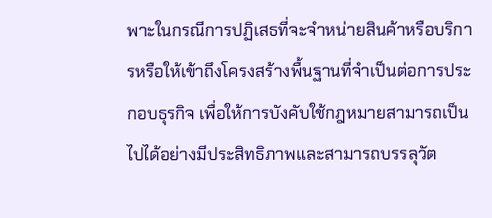พาะในกรณีการปฏิเสธที่จะจำหน่ายสินค้าหรือบริการหรือให้เข้าถึงโครงสร้างพื้นฐานที่จำเป็นต่อการประกอบธุรกิจ เพื่อให้การบังคับใช้กฎหมายสามารถเป็นไปได้อย่างมีประสิทธิภาพและสามารถบรรลุวัต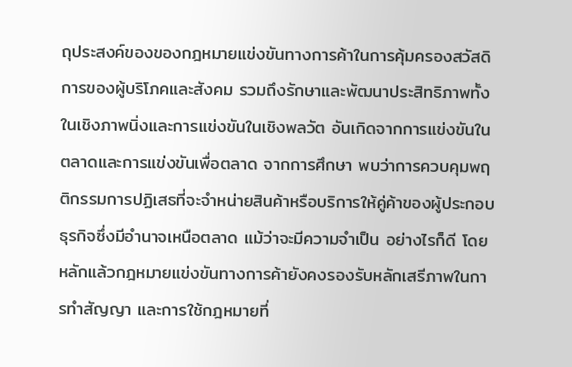ถุประสงค์ของของกฎหมายแข่งขันทางการค้าในการคุ้มครองสวัสดิการของผู้บริโภคและสังคม รวมถึงรักษาและพัฒนาประสิทธิภาพทั้งในเชิงภาพนิ่งและการแข่งขันในเชิงพลวัต อันเกิดจากการแข่งขันในตลาดและการแข่งขันเพื่อตลาด จากการศึกษา พบว่าการควบคุมพฤติกรรมการปฏิเสธที่จะจำหน่ายสินค้าหรือบริการให้คู่ค้าของผู้ประกอบธุรกิจซึ่งมีอำนาจเหนือตลาด แม้ว่าจะมีความจำเป็น อย่างไรก็ดี โดยหลักแล้วกฎหมายแข่งขันทางการค้ายังคงรองรับหลักเสรีภาพในการทำสัญญา และการใช้กฎหมายที่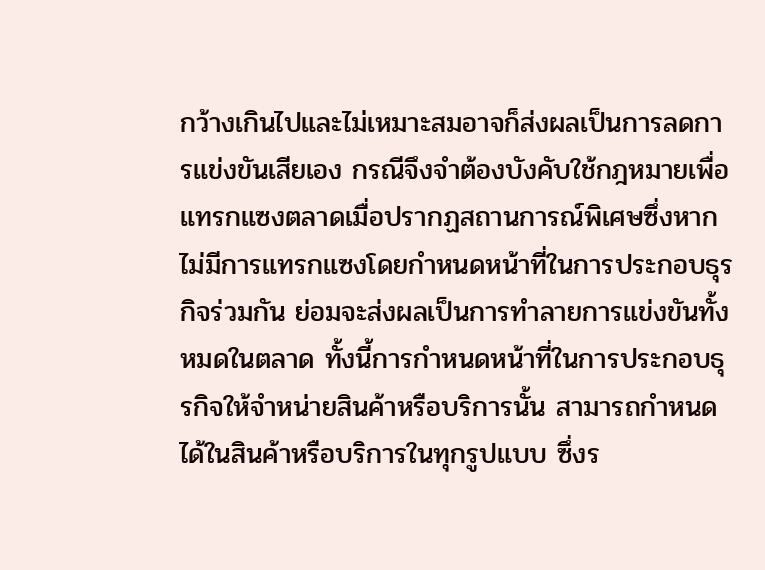กว้างเกินไปและไม่เหมาะสมอาจก็ส่งผลเป็นการลดการแข่งขันเสียเอง กรณีจึงจำต้องบังคับใช้กฎหมายเพื่อแทรกแซงตลาดเมื่อปรากฏสถานการณ์พิเศษซึ่งหากไม่มีการแทรกแซงโดยกำหนดหน้าที่ในการประกอบธุรกิจร่วมกัน ย่อมจะส่งผลเป็นการทำลายการแข่งขันทั้งหมดในตลาด ทั้งนี้การกำหนดหน้าที่ในการประกอบธุรกิจให้จำหน่ายสินค้าหรือบริการนั้น สามารถกำหนดได้ในสินค้าหรือบริการในทุกรูปแบบ ซึ่งร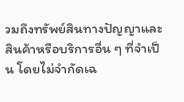วมถึงทรัพย์สินทางปัญญาและสินค้าหรือบริการอื่น ๆ ที่จำเป็น โดยไม่จำกัดเฉ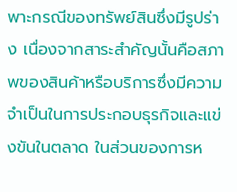พาะกรณีของทรัพย์สินซึ่งมีรูปร่าง เนื่องจากสาระสำคัญนั้นคือสภาพของสินค้าหรือบริการซึ่งมีความจำเป็นในการประกอบธุรกิจและแข่งขันในตลาด ในส่วนของการห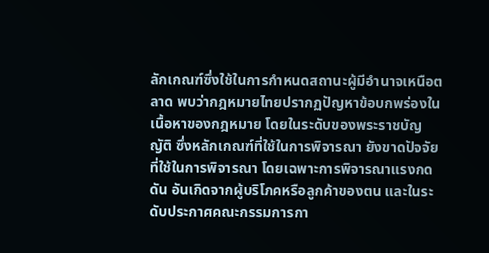ลักเกณฑ์ซึ่งใช้ในการกำหนดสถานะผู้มีอำนาจเหนือตลาด พบว่ากฎหมายไทยปรากฏปัญหาข้อบกพร่องในเนื้อหาของกฎหมาย โดยในระดับของพระราชบัญญัติ ซึ่งหลักเกณฑ์ที่ใช้ในการพิจารณา ยังขาดปัจจัยที่ใช้ในการพิจารณา โดยเฉพาะการพิจารณาแรงกดดัน อันเกิดจากผู้บริโภคหรือลูกค้าของตน และในระดับประกาศคณะกรรมการกา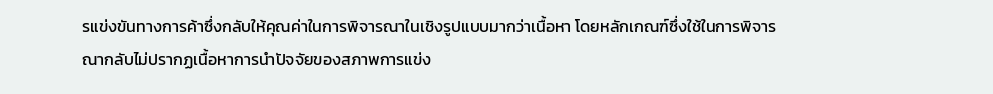รแข่งขันทางการค้าซึ่งกลับให้คุณค่าในการพิจารณาในเชิงรูปแบบมากว่าเนื้อหา โดยหลักเกณฑ์ซึ่งใช้ในการพิจารณากลับไม่ปรากฏเนื้อหาการนำปัจจัยของสภาพการแข่ง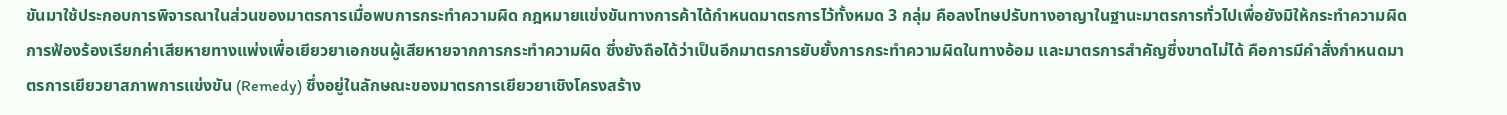ขันมาใช้ประกอบการพิจารณาในส่วนของมาตรการเมื่อพบการกระทำความผิด กฎหมายแข่งขันทางการค้าได้กำหนดมาตรการไว้ทั้งหมด 3 กลุ่ม คือลงโทษปรับทางอาญาในฐานะมาตรการทั่วไปเพื่อยังมิให้กระทำความผิด การฟ้องร้องเรียกค่าเสียหายทางแพ่งเพื่อเยียวยาเอกชนผู้เสียหายจากการกระทำความผิด ซึ่งยังถือได้ว่าเป็นอีกมาตรการยับยั้งการกระทำความผิดในทางอ้อม และมาตรการสำคัญซึ่งขาดไม่ได้ คือการมีคำสั่งกำหนดมาตรการเยียวยาสภาพการแข่งขัน (Remedy) ซึ่งอยู่ในลักษณะของมาตรการเยียวยาเชิงโครงสร้าง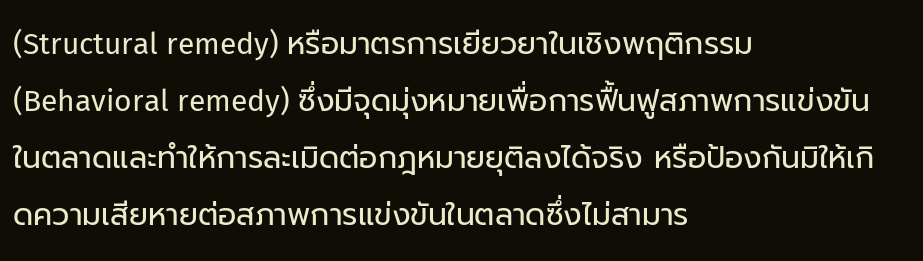(Structural remedy) หรือมาตรการเยียวยาในเชิงพฤติกรรม (Behavioral remedy) ซึ่งมีจุดมุ่งหมายเพื่อการฟื้นฟูสภาพการแข่งขันในตลาดและทำให้การละเมิดต่อกฎหมายยุติลงได้จริง หรือป้องกันมิให้เกิดความเสียหายต่อสภาพการแข่งขันในตลาดซึ่งไม่สามาร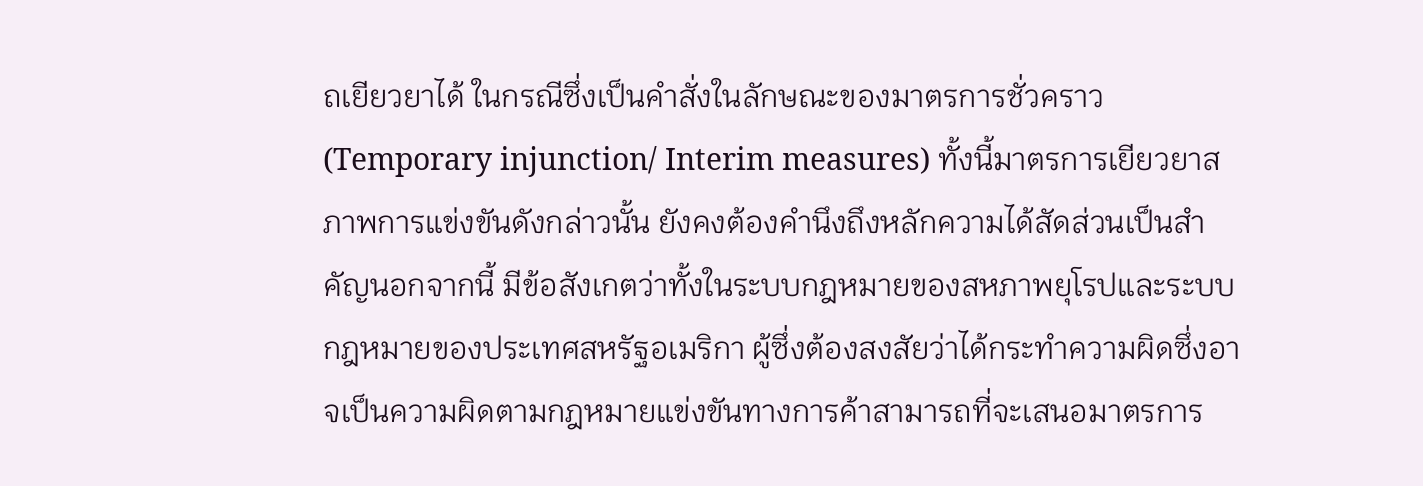ถเยียวยาได้ ในกรณีซึ่งเป็นคำสั่งในลักษณะของมาตรการชั่วคราว (Temporary injunction/ Interim measures) ทั้งนี้มาตรการเยียวยาสภาพการแข่งขันดังกล่าวนั้น ยังคงต้องคำนึงถึงหลักความได้สัดส่วนเป็นสำคัญนอกจากนี้ มีข้อสังเกตว่าทั้งในระบบกฎหมายของสหภาพยุโรปและระบบกฎหมายของประเทศสหรัฐอเมริกา ผู้ซึ่งต้องสงสัยว่าได้กระทำความผิดซึ่งอาจเป็นความผิดตามกฎหมายแข่งขันทางการค้าสามารถที่จะเสนอมาตรการ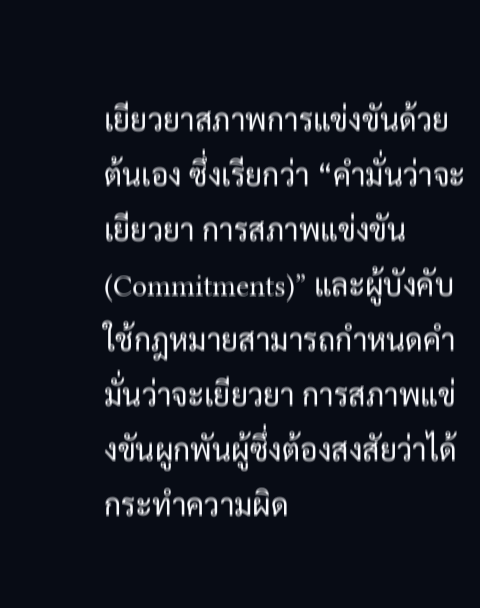เยียวยาสภาพการแข่งขันด้วยต้นเอง ซึ่งเรียกว่า “คำมั่นว่าจะเยียวยา การสภาพแข่งขัน (Commitments)” และผู้บังคับใช้กฎหมายสามารถกำหนดคำมั่นว่าจะเยียวยา การสภาพแข่งขันผูกพันผู้ซึ่งต้องสงสัยว่าได้กระทำความผิด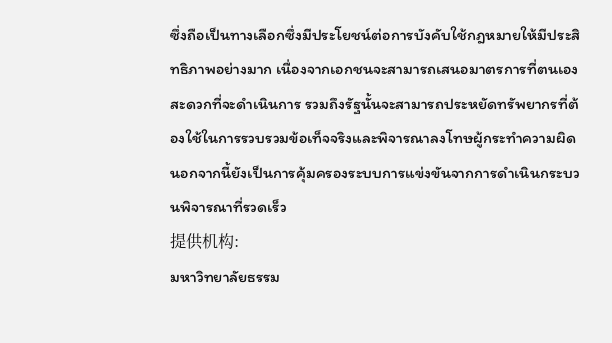ซึ่งถือเป็นทางเลือกซึ่งมีประโยชน์ต่อการบังคับใช้กฎหมายให้มีประสิทธิภาพอย่างมาก เนื่องจากเอกชนจะสามารถเสนอมาตรการที่ตนเองสะดวกที่จะดำเนินการ รวมถึงรัฐนั้นจะสามารถประหยัดทรัพยากรที่ต้องใช้ในการรวบรวมข้อเท็จจริงและพิจารณาลงโทษผู้กระทำความผิด นอกจากนี้ยังเป็นการคุ้มครองระบบการแข่งขันจากการดำเนินกระบวนพิจารณาที่รวดเร็ว
提供机构:
มหาวิทยาลัยธรรม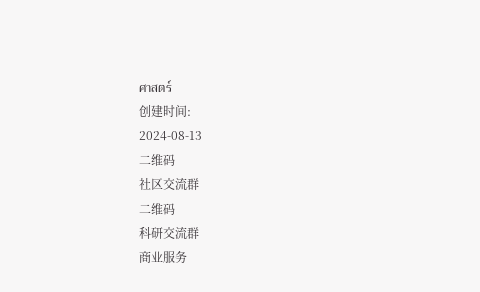ศาสตร์
创建时间:
2024-08-13
二维码
社区交流群
二维码
科研交流群
商业服务